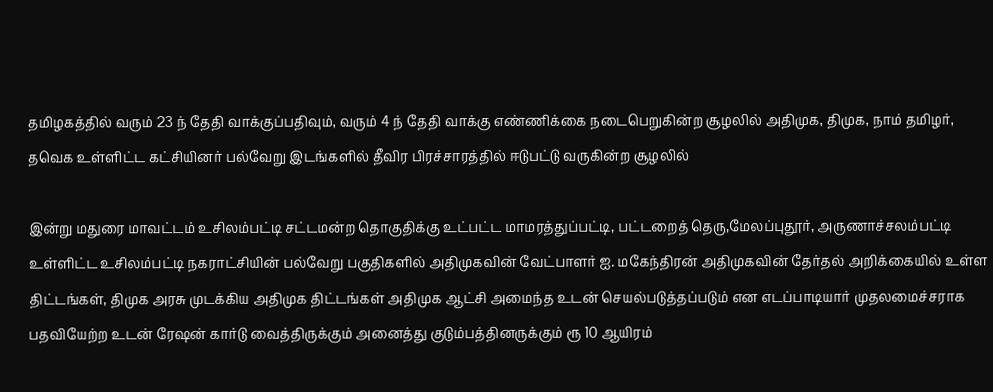தமிழகத்தில் வரும் 23 ந் தேதி வாக்குப்பதிவும், வரும் 4 ந் தேதி வாக்கு எண்ணிக்கை நடைபெறுகின்ற சூழலில் அதிமுக, திமுக, நாம் தமிழர், தவெக உள்ளிட்ட கட்சியினர் பல்வேறு இடங்களில் தீவிர பிரச்சாரத்தில் ஈடுபட்டு வருகின்ற சூழலில்

இன்று மதுரை மாவட்டம் உசிலம்பட்டி சட்டமன்ற தொகுதிக்கு உட்பட்ட மாமரத்துப்பட்டி, பட்டறைத் தெரு,மேலப்புதூர், அருணாச்சலம்பட்டி உள்ளிட்ட உசிலம்பட்டி நகராட்சியின் பல்வேறு பகுதிகளில் அதிமுகவின் வேட்பாளர் ஐ. மகேந்திரன் அதிமுகவின் தேர்தல் அறிக்கையில் உள்ள திட்டங்கள், திமுக அரசு முடக்கிய அதிமுக திட்டங்கள் அதிமுக ஆட்சி அமைந்த உடன் செயல்படுத்தப்படும் என எடப்பாடியார் முதலமைச்சராக பதவியேற்ற உடன் ரேஷன் கார்டு வைத்திருக்கும் அனைத்து குடும்பத்தினருக்கும் ரூ 10 ஆயிரம்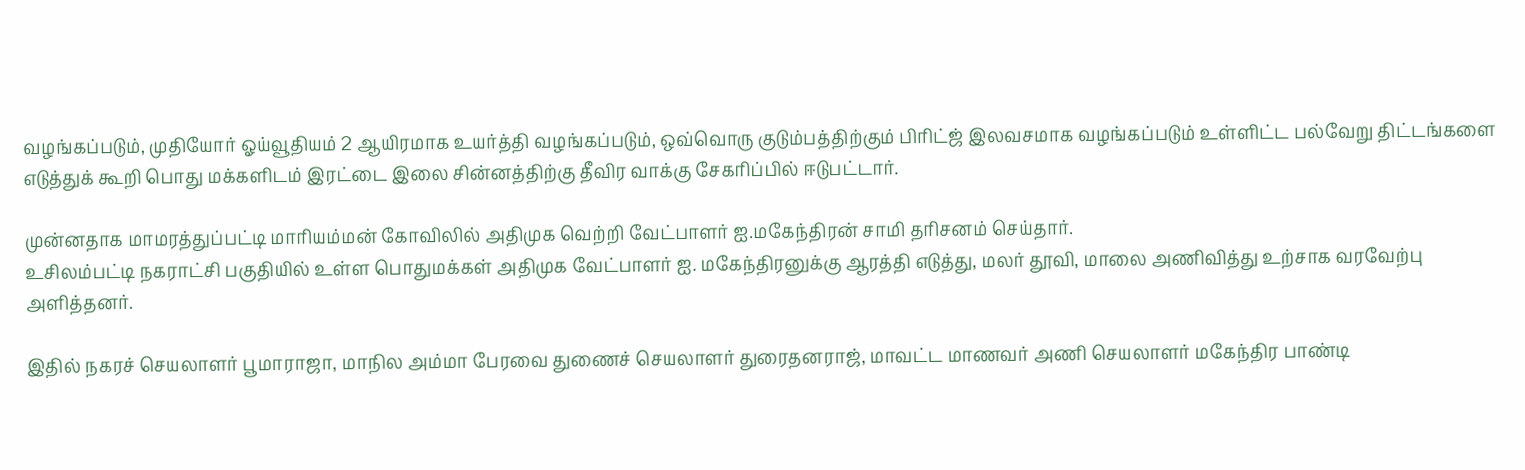வழங்கப்படும், முதியோர் ஓய்வூதியம் 2 ஆயிரமாக உயர்த்தி வழங்கப்படும், ஒவ்வொரு குடும்பத்திற்கும் பிரிட்ஜ் இலவசமாக வழங்கப்படும் உள்ளிட்ட பல்வேறு திட்டங்களை எடுத்துக் கூறி பொது மக்களிடம் இரட்டை இலை சின்னத்திற்கு தீவிர வாக்கு சேகரிப்பில் ஈடுபட்டார்.

முன்னதாக மாமரத்துப்பட்டி மாரியம்மன் கோவிலில் அதிமுக வெற்றி வேட்பாளர் ஐ.மகேந்திரன் சாமி தரிசனம் செய்தார்.
உசிலம்பட்டி நகராட்சி பகுதியில் உள்ள பொதுமக்கள் அதிமுக வேட்பாளர் ஐ. மகேந்திரனுக்கு ஆரத்தி எடுத்து, மலர் தூவி, மாலை அணிவித்து உற்சாக வரவேற்பு அளித்தனர்.

இதில் நகரச் செயலாளர் பூமாராஜா, மாநில அம்மா பேரவை துணைச் செயலாளர் துரைதனராஜ், மாவட்ட மாணவர் அணி செயலாளர் மகேந்திர பாண்டி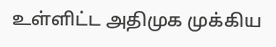உள்ளிட்ட அதிமுக முக்கிய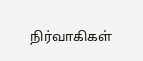நிர்வாகிகள்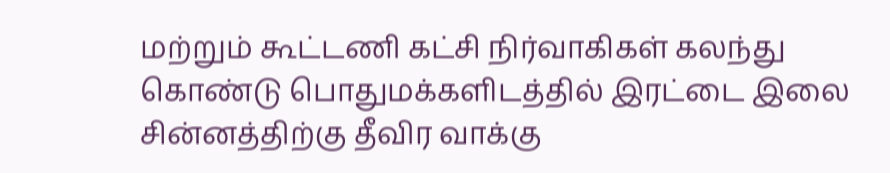மற்றும் கூட்டணி கட்சி நிர்வாகிகள் கலந்து கொண்டு பொதுமக்களிடத்தில் இரட்டை இலை சின்னத்திற்கு தீவிர வாக்கு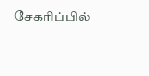சேகரிப்பில்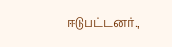ஈடுபட்டனர்.,